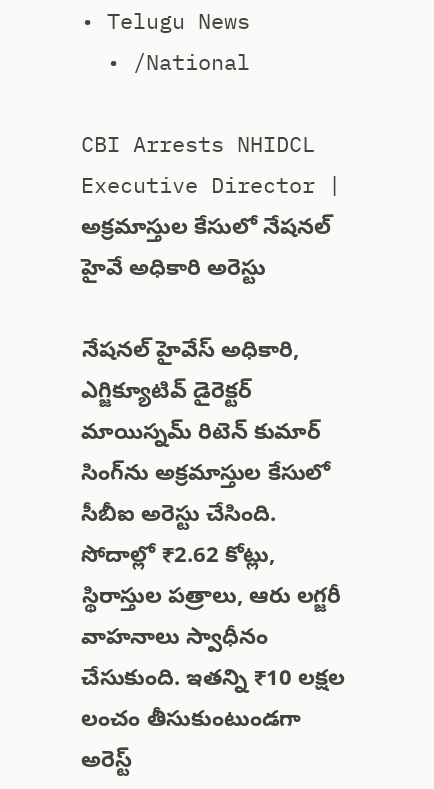• Telugu News
  • /National

CBI Arrests NHIDCL Executive Director | అక్రమాస్తుల కేసులో నేషనల్ హైవే అధికారి అరెస్టు

నేషనల్ హైవేస్ అధికారి, ఎగ్జిక్యూటివ్ డైరెక్టర్ మాయిస్నమ్ రిటెన్ కుమార్ సింగ్‌ను అక్రమాస్తుల కేసులో సీబీఐ అరెస్టు చేసింది. సోదాల్లో ₹2.62 కోట్లు, స్థిరాస్తుల పత్రాలు, ఆరు లగ్జరీ వాహనాలు స్వాధీనం చేసుకుంది. ఇతన్ని ₹10 లక్షల లంచం తీసుకుంటుండగా అరెస్ట్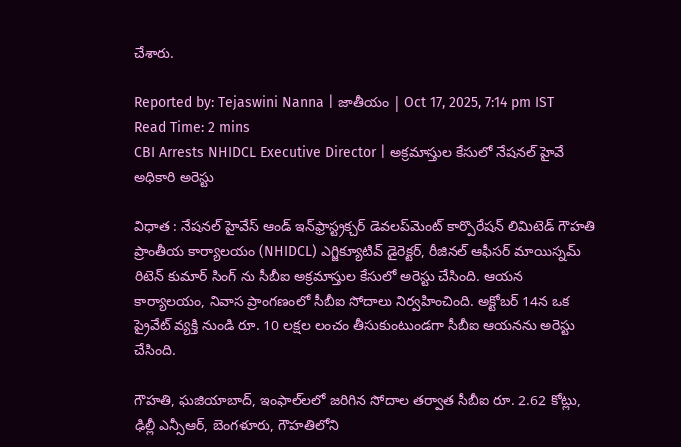చేశారు.

Reported by: Tejaswini Nanna | జాతీయం | Oct 17, 2025, 7:14 pm IST
Read Time: 2 mins
CBI Arrests NHIDCL Executive Director | అక్రమాస్తుల కేసులో నేషనల్ హైవే అధికారి అరెస్టు

విధాత : నేషనల్ హైవేస్ ఆండ్ ఇన్‌ఫ్రాస్ట్రక్చర్ డెవలప్‌మెంట్ కార్పొరేషన్ లిమిటెడ్ గౌహతి ప్రాంతీయ కార్యాలయం (NHIDCL) ఎగ్జిక్యూటివ్ డైరెక్టర్, రీజినల్ ఆఫీసర్ మాయిస్నమ్ రిటెన్ కుమార్ సింగ్ ను సీబీఐ అక్రమాస్తుల కేసులో అరెస్టు చేసింది. ఆయన కార్యాలయం, నివాస ప్రాంగణంలో సీబీఐ సోదాలు నిర్వహించింది. అక్టోబర్ 14న ఒక ప్రైవేట్ వ్యక్తి నుండి రూ. 10 లక్షల లంచం తీసుకుంటుండగా సీబీఐ ఆయనను అరెస్టు చేసింది.

గౌహతి, ఘజియాబాద్, ఇంఫాల్‌లలో జరిగిన సోదాల తర్వాత సీబీఐ రూ. 2.62 కోట్లు, ఢిల్లీ ఎన్సీఆర్, బెంగళూరు, గౌహతిలోని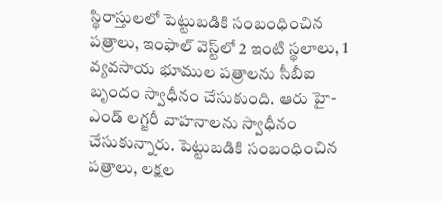స్థిరాస్తులలో పెట్టుబడికి సంబంధించిన పత్రాలు, ఇంఫాల్ వెస్ట్‌లో 2 ఇంటి స్థలాలు, 1 వ్యవసాయ భూముల పత్రాలను సీబీఐ బృందం స్వాధీనం చేసుకుంది. ఆరు హై-ఎండ్ లగ్జరీ వాహనాలను స్వాధీనం చేసుకున్నారు. పెట్టుబడికి సంబంధించిన పత్రాలు, లక్షల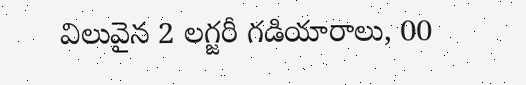విలువైన 2 లగ్జరీ గడియారాలు, 00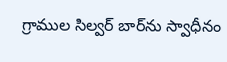గ్రాముల సిల్వర్ బార్‌ను స్వాధీనం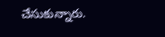చేసుకున్నారు.